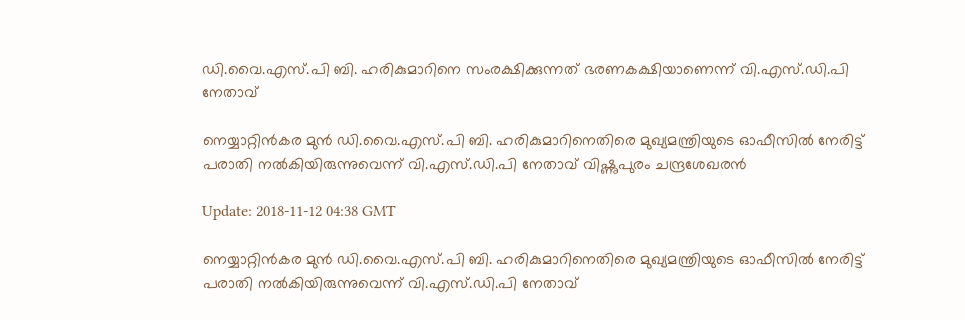ഡി.വൈ.എസ്.പി ബി. ഹരികുമാറിനെ സംരക്ഷിക്കുന്നത് ഭരണകക്ഷിയാണെന്ന് വി.എസ്.ഡി.പി നേതാവ്

നെയ്യാറ്റിന്‍കര മുന്‍ ഡി.വൈ.എസ്.പി ബി. ഹരികുമാറിനെതിരെ മുഖ്യമന്ത്രിയുടെ ഓഫീസില്‍ നേരിട്ട് പരാതി നല്‍കിയിരുന്നുവെന്ന് വി.എസ്.ഡി.പി നേതാവ് വിഷ്ണുപുരം ചന്ദ്രശേഖരന്‍

Update: 2018-11-12 04:38 GMT

നെയ്യാറ്റിന്‍കര മുന്‍ ഡി.വൈ.എസ്.പി ബി. ഹരികുമാറിനെതിരെ മുഖ്യമന്ത്രിയുടെ ഓഫീസില്‍ നേരിട്ട് പരാതി നല്‍കിയിരുന്നുവെന്ന് വി.എസ്.ഡി.പി നേതാവ്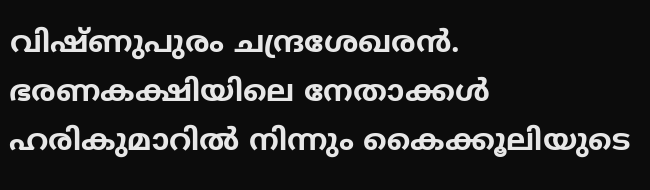വിഷ്ണുപുരം ചന്ദ്രശേഖരന്‍. ഭരണകക്ഷിയിലെ നേതാക്കള്‍ ഹരികുമാറില്‍ നിന്നും കൈക്കൂലിയുടെ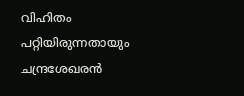വിഹിതം പറ്റിയിരുന്നതായും ചന്ദ്രശേഖരന്‍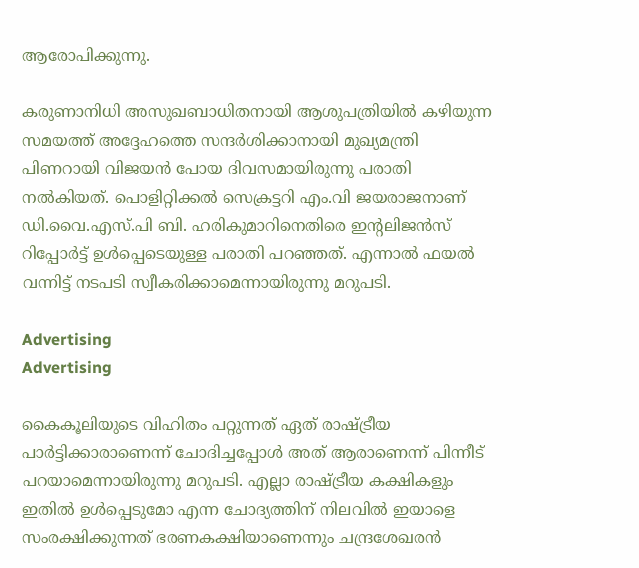ആരോപിക്കുന്നു.

കരുണാനിധി അസുഖബാധിതനായി ആശുപത്രിയില്‍ കഴിയുന്ന സമയത്ത് അദ്ദേഹത്തെ സന്ദര്‍ശിക്കാനായി മുഖ്യമന്ത്രി പിണറായി വിജയന്‍ പോയ ദിവസമായിരുന്നു പരാതി നല്‍കിയത്. പൊളിറ്റിക്കല്‍ സെക്രട്ടറി എം.വി ജയരാജനാണ് ഡി.വൈ.എസ്.പി ബി. ഹരികുമാറിനെതിരെ ഇന്റലിജന്‍സ് റിപ്പോര്‍ട്ട് ഉള്‍പ്പെടെയുള്ള പരാതി പറഞ്ഞത്. എന്നാല്‍ ഫയല്‍ വന്നിട്ട് നടപടി സ്വീകരിക്കാമെന്നായിരുന്നു മറുപടി.

Advertising
Advertising

കൈകൂലിയുടെ വിഹിതം പറ്റുന്നത് ഏത് രാഷ്ട്രീയ പാര്‍ട്ടിക്കാരാണെന്ന് ചോദിച്ചപ്പോള്‍ അത് ആരാണെന്ന് പിന്നീട് പറയാമെന്നായിരുന്നു മറുപടി. എല്ലാ രാഷ്ട്രീയ കക്ഷികളും ഇതില്‍ ഉള്‍പ്പെടുമോ എന്ന ചോദ്യത്തിന് നിലവില്‍ ഇയാളെ സംരക്ഷിക്കുന്നത് ഭരണകക്ഷിയാണെന്നും ചന്ദ്രശേഖരന്‍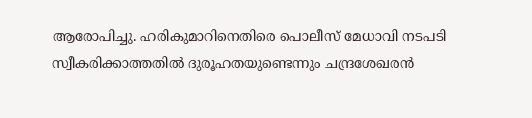ആരോപിച്ചു. ഹരികുമാറിനെതിരെ പൊലീസ് മേധാവി നടപടി സ്വീകരിക്കാത്തതില്‍ ദുരൂഹതയുണ്ടെന്നും ചന്ദ്രശേഖരന്‍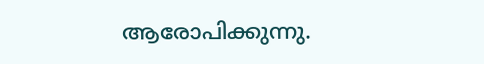ആരോപിക്കുന്നു.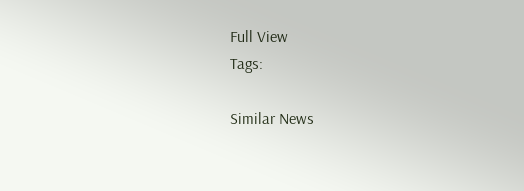Full View
Tags:

Similar News